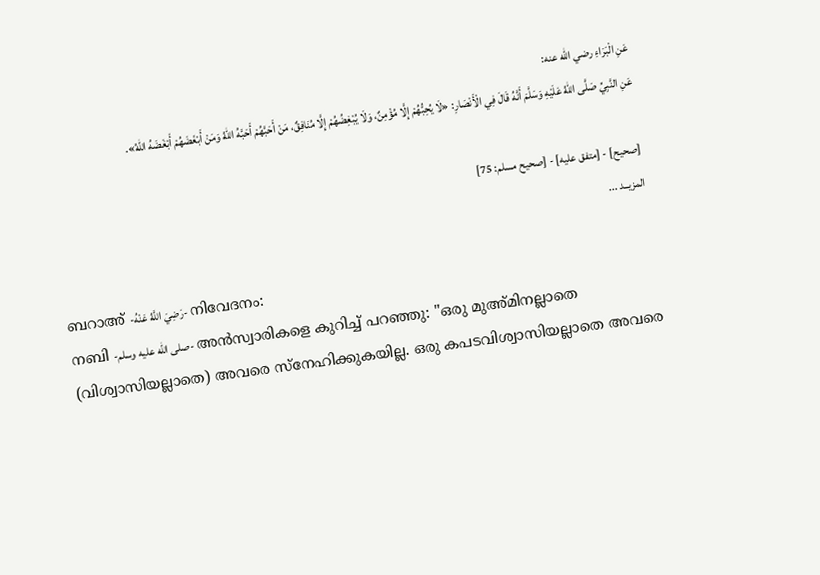عَنِ الْبَرَاءِ رضي الله عنه:
عَنِ النَّبِيِّ صَلَّى اللهُ عَلَيْهِ وَسَلَّمَ أَنَّهُ قَالَ فِي الْأَنْصَارِ: «لَا يُحِبُّهُمْ إِلَّا مُؤْمِنٌ، وَلَا يُبْغِضُهُمْ إِلَّا مُنَافِقٌ، مَنْ أَحَبَّهُمْ أَحَبَّهُ اللهُ وَمَنْ أَبْغَضَهُمْ أَبْغَضَهُ اللهُ».

[صحيح] - [متفق عليه] - [صحيح مسلم: 75]
المزيــد ...

ബറാഅ് -رَضِيَ اللَّهُ عَنْهُ- നിവേദനം:
നബി -صلى الله عليه وسلم- അൻസ്വാരികളെ കുറിച്ച് പറഞ്ഞു: "ഒരു മുഅ്മിനല്ലാതെ (വിശ്വാസിയല്ലാതെ) അവരെ സ്നേഹിക്കുകയില്ല. ഒരു കപടവിശ്വാസിയല്ലാതെ അവരെ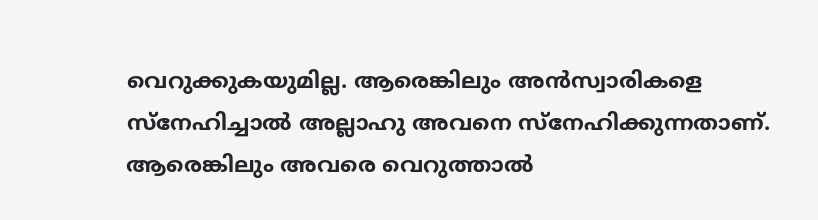വെറുക്കുകയുമില്ല. ആരെങ്കിലും അൻസ്വാരികളെ സ്നേഹിച്ചാൽ അല്ലാഹു അവനെ സ്നേഹിക്കുന്നതാണ്. ആരെങ്കിലും അവരെ വെറുത്താൽ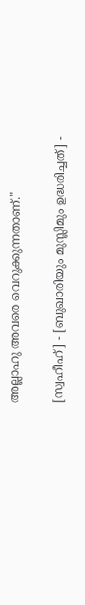അല്ലാഹു അവരെ വെറുക്കുന്നതാണ്."

[സ്വഹീഹ്] - [ബുഖാരിയും മുസ്ലിമും ഉദ്ധരിച്ചത്] -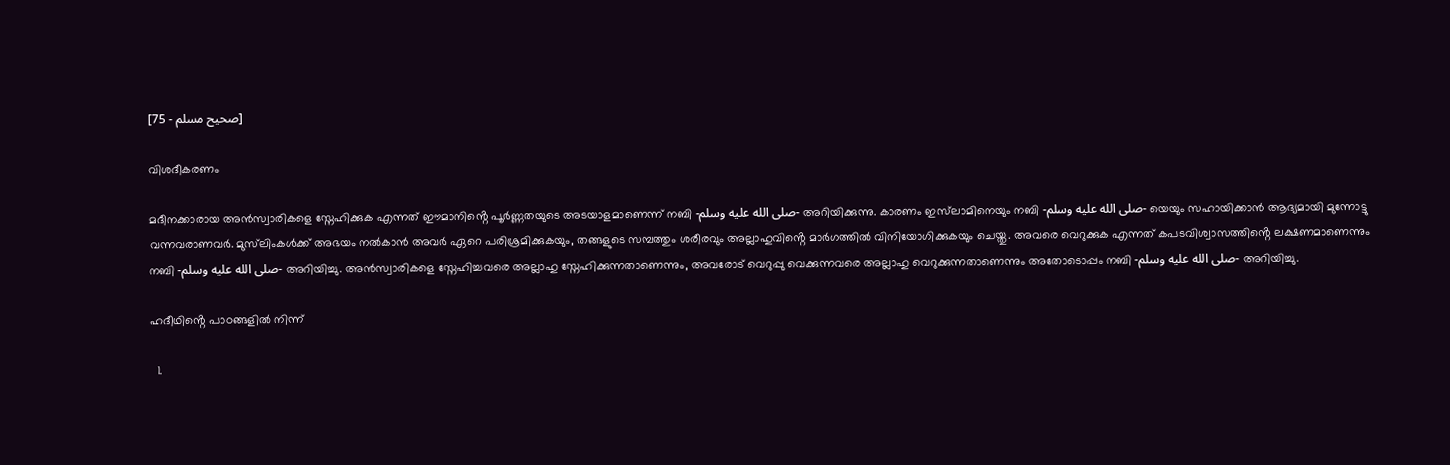[صحيح مسلم - 75]

വിശദീകരണം

മദീനക്കാരായ അൻസ്വാരികളെ സ്നേഹിക്കുക എന്നത് ഈമാനിൻ്റെ പൂർണ്ണതയുടെ അടയാളമാണെന്ന് നബി -صلى الله عليه وسلم- അറിയിക്കുന്നു. കാരണം ഇസ്‌ലാമിനെയും നബി -صلى الله عليه وسلم- യെയും സഹായിക്കാൻ ആദ്യമായി മുന്നോട്ടു വന്നവരാണവർ. മുസ്‌ലിംകൾക്ക് അഭയം നൽകാൻ അവർ ഏറെ പരിശ്രമിക്കുകയും, തങ്ങളുടെ സമ്പത്തും ശരീരവും അല്ലാഹുവിൻ്റെ മാർഗത്തിൽ വിനിയോഗിക്കുകയും ചെയ്തു. അവരെ വെറുക്കുക എന്നത് കപടവിശ്വാസത്തിൻ്റെ ലക്ഷണമാണെന്നും നബി -صلى الله عليه وسلم- അറിയിച്ചു. അൻസ്വാരികളെ സ്നേഹിച്ചവരെ അല്ലാഹു സ്നേഹിക്കുന്നതാണെന്നും, അവരോട് വെറുപ്പു വെക്കുന്നവരെ അല്ലാഹു വെറുക്കുന്നതാണെന്നും അതോടൊപ്പം നബി -صلى الله عليه وسلم- അറിയിച്ചു.

ഹദീഥിൻ്റെ പാഠങ്ങളിൽ നിന്ന്

  1.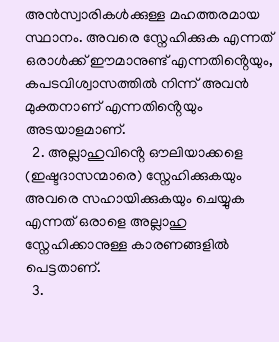അൻസ്വാരികൾക്കുള്ള മഹത്തരമായ സ്ഥാനം. അവരെ സ്നേഹിക്കുക എന്നത് ഒരാൾക്ക് ഈമാനുണ്ട് എന്നതിൻ്റെയും, കപടവിശ്വാസത്തിൽ നിന്ന് അവൻ മുക്തനാണ് എന്നതിൻ്റെയും അടയാളമാണ്.
  2. അല്ലാഹുവിൻ്റെ ഔലിയാക്കളെ (ഇഷ്ടദാസന്മാരെ) സ്നേഹിക്കുകയും അവരെ സഹായിക്കുകയും ചെയ്യുക എന്നത് ഒരാളെ അല്ലാഹു സ്നേഹിക്കാനുള്ള കാരണങ്ങളിൽ പെട്ടതാണ്.
  3.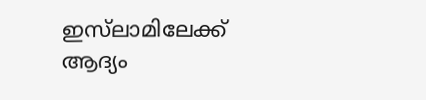ഇസ്‌ലാമിലേക്ക് ആദ്യം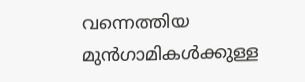വന്നെത്തിയ മുൻഗാമികൾക്കുള്ള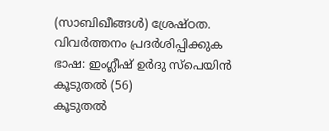(സാബിഖീങ്ങൾ) ശ്രേഷ്ഠത.
വിവർത്തനം പ്രദർശിപ്പിക്കുക
ഭാഷ: ഇംഗ്ലീഷ് ഉർദു സ്‌പെയിൻ കൂടുതൽ (56)
കൂടുതൽ